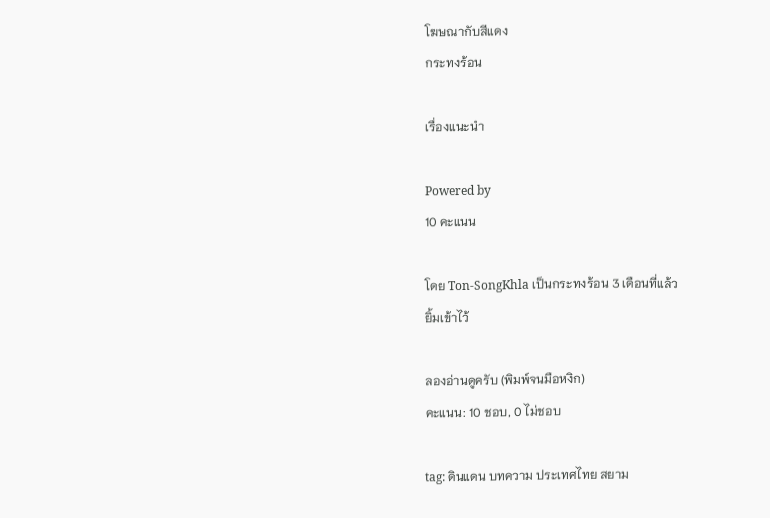โฆษณากับสีแดง
กระทงร้อน

เรื่องแนะนำ

Powered by
10 คะแนน

โดย Ton-SongKhla เป็นกระทงร้อน 3 เดือนที่แล้ว
ยิ้มเข้าไว้

ลองอ่านดูครับ (พิมพ์จนมือหงิก)
คะแนน: 10 ชอบ, 0 ไม่ชอบ

tag: ดินแดน บทความ ประเทศไทย สยาม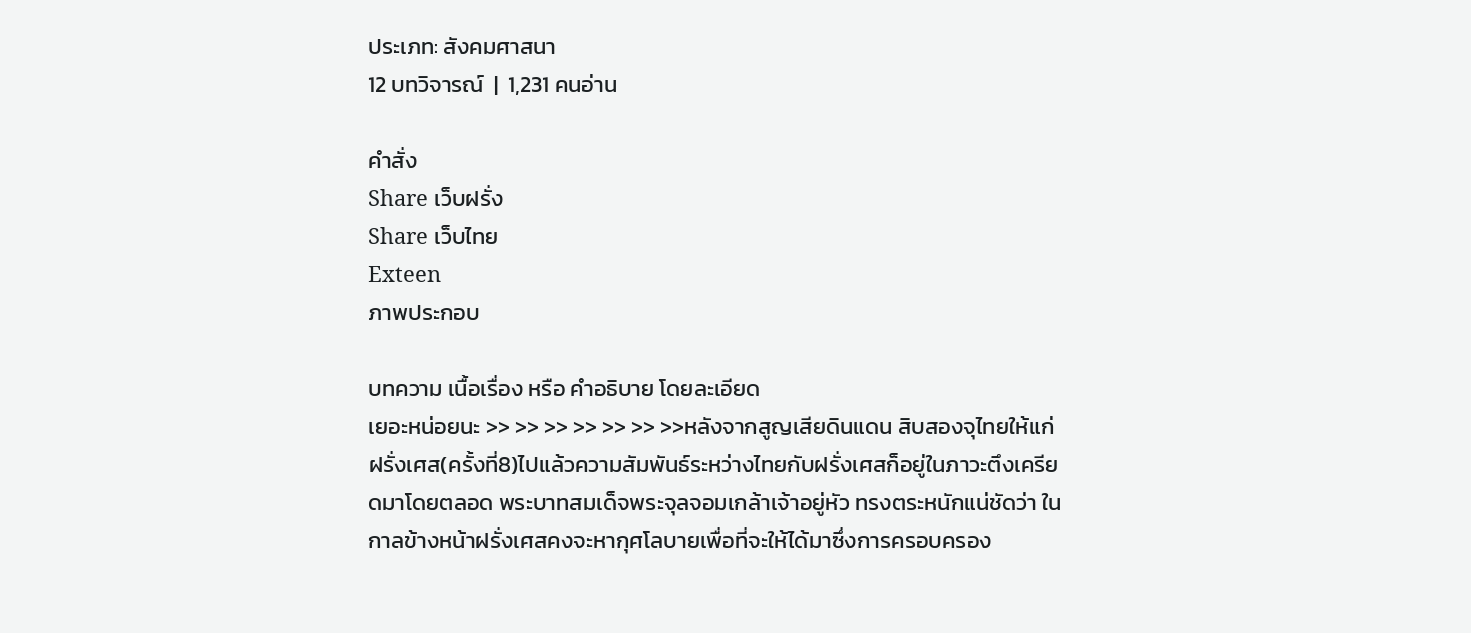ประเภท: สังคมศาสนา
12 บทวิจารณ์  |  1,231 คนอ่าน

คำสั่ง
Share เว็บฝรั่ง
Share เว็บไทย
Exteen
ภาพประกอบ

บทความ เนื้อเรื่อง หรือ คำอธิบาย โดยละเอียด
เยอะหน่อยนะ >> >> >> >> >> >> >>หลังจากสูญเสียดินแดน สิบสองจุไทยให้แก่ฝรั่งเศส(ครั้งที่8)ไปแล้วความสัมพันธ์ระหว่างไทยกับฝรั่งเศสก็อยู่ในภาวะตึงเครียดมาโดยตลอด พระบาทสมเด็จพระจุลจอมเกล้าเจ้าอยู่หัว ทรงตระหนักแน่ชัดว่า ในกาลข้างหน้าฝรั่งเศสคงจะหากุศโลบายเพื่อที่จะให้ได้มาซึ่งการครอบครอง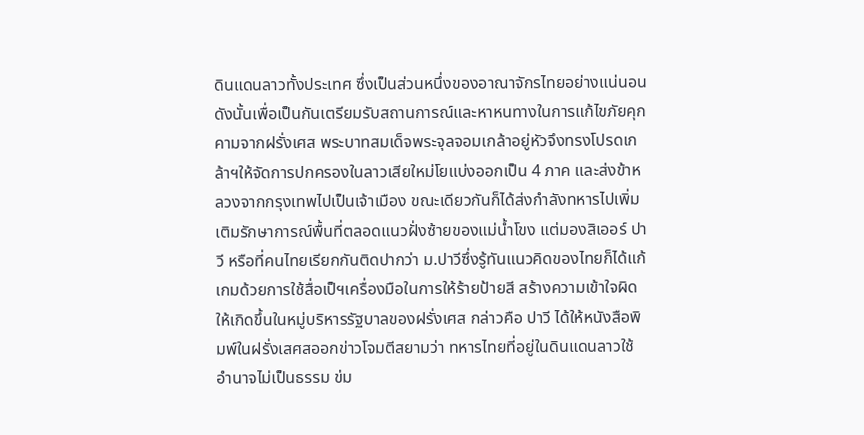ดินแดนลาวทั้งประเทศ ซึ่งเป็นส่วนหนึ่งของอาณาจักรไทยอย่างแน่นอน ดังนั้นเพื่อเป็นกันเตรียมรับสถานการณ์และหาหนทางในการแก้ไขภัยคุกคามจากฝรั่งเศส พระบาทสมเด็จพระจุลจอมเกล้าอยู่หัวจึงทรงโปรดเกล้าฯให้จัดการปกครองในลาวเสียใหม่โยแบ่งออกเป็น 4 ภาค และส่งข้าหลวงจากกรุงเทพไปเป็นเจ้าเมือง ขณะเดียวกันก็ได้ส่งกำลังทหารไปเพิ่มเติมรักษาการณ์พื้นที่ตลอดแนวฝั่งซ้ายของแม่น้ำโขง แต่มองสิเออร์ ปาวี หรือที่คนไทยเรียกกันติดปากว่า ม.ปาวีซึ่งรู้ทันแนวคิดของไทยก็ได้แก้เกมด้วยการใช้สื่อเป็ฯเครื่องมือในการให้ร้ายป้ายสี สร้างความเข้าใจผิดให้เกิดขึ้นในหมู่บริหารรัฐบาลของฝรั่งเศส กล่าวคือ ปาวี ได้ให้หนังสือพิมพ์ในฝรั่งเสศสออกข่าวโจมตีสยามว่า ทหารไทยที่อยู่ในดินแดนลาวใช้อำนาจไม่เป็นธรรม ข่ม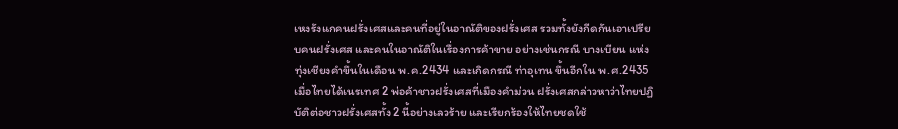เหงรังแกคนฝรั่งเศสและคนที่อยู่ในอาณัติของฝรั่งเศส รวมทั้งยังกีดกันเอาเปรียบคนฝรั่งเศส และคนในอาณัติในเรื่องการค้าขาย อย่างเช่นกรณี บางเบียน แห่งทุ่งเชียงคำขึ้นในเดือน พ.ค.2434 และเกิดกรณี ท่าอุเทน ขึ้นอีกใน พ.ศ.2435 เมื่อไทยได้เนรเทศ 2 พ่อค้าชาวฝรั่งเศสที่เมืองคำม่วน ฝรั่งเศสกล่าวหาว่าไทยปฏิบัติต่อชาวฝรั่งเศสทั้ง 2 นี้อย่างเลวร้าย และเรียกร้องให้ไทยชดใช้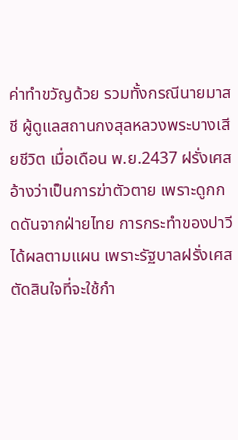ค่าทำขวัญด้วย รวมทั้งกรณีนายมาสชี ผู้ดูแลสถานกงสุลหลวงพระบางเสียชีวิต เมื่อเดือน พ.ย.2437 ฝรั่งเศสอ้างว่าเป็นการฆ่าตัวตาย เพราะดูกกดดันจากฝ่ายไทย การกระทำของปาวีได้ผลตามแผน เพราะรัฐบาลฝรั่งเศสตัดสินใจที่จะใช้กำ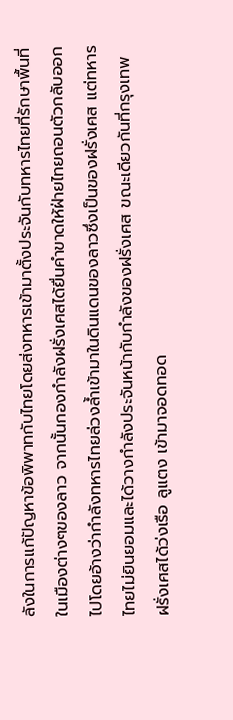ลังในการแก้ปัญหาข้อพิพาทกับไทยโดยส่งทหารเข้ามาตั้งประจันกับทหารไทยที่รักษาพื้นที่ในเมืองต่างๆของลาว จากนั้นกองกำลังฝรั่งเศสได้ยื่นคำขาดให้ฝ่ายไทยถอนตัวกลับออกไปโดยอ้างว่ากำลังทหารไทยล่วงล้ำเข้ามาในดินแดนของลาวซึ่งเป็นของฝรั่งเศส แต่ทหารไทยไม่ยินยอมและได้วางกำลังประจันหน้ากับกำลังของฝรั่งเศส ขณะเดียวกันที่กรุงเทพ ฝรั่งเศสได้ว่งเรือ ลูแตง เข้ามาจอดทอด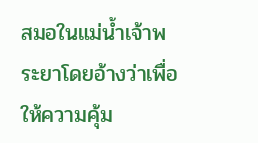สมอในแม่น้ำเจ้าพระยาโดยอ้างว่าเพื่อให้ความคุ้ม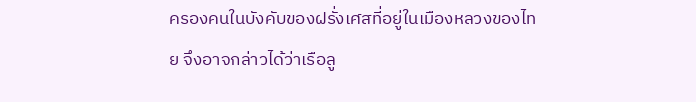ครองคนในบังคับของฝรั่งเศสที่อยู่ในเมืองหลวงของไทย จึงอาจกล่าวได้ว่าเรือลู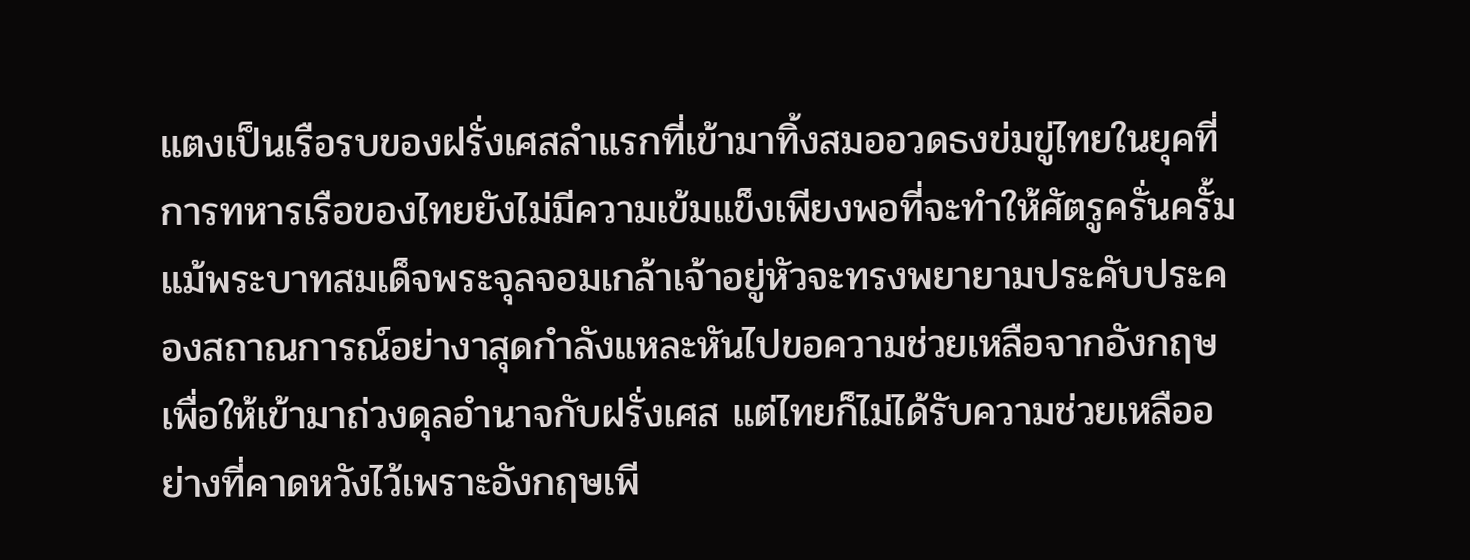แตงเป็นเรือรบของฝรั่งเศสลำแรกที่เข้ามาทิ้งสมออวดธงข่มขู่ไทยในยุคที่การทหารเรือของไทยยังไม่มีความเข้มแข็งเพียงพอที่จะทำให้ศัตรูครั่นครั้ม แม้พระบาทสมเด็จพระจุลจอมเกล้าเจ้าอยู่หัวจะทรงพยายามประคับประคองสถาณการณ์อย่างาสุดกำลังแหละหันไปขอความช่วยเหลือจากอังกฤษ เพื่อให้เข้ามาถ่วงดุลอำนาจกับฝรั่งเศส แต่ไทยก็ไม่ได้รับความช่วยเหลืออย่างที่คาดหวังไว้เพราะอังกฤษเพี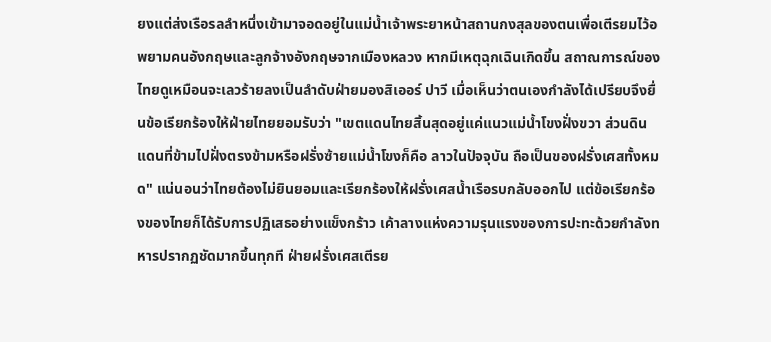ยงแต่ส่งเรือรลลำหนึ่งเข้ามาจอดอยู่ในแม่น้ำเจ้าพระยาหน้าสถานกงสุลของตนเพื่อเตีรยมไว้อพยามคนอังกฤษและลูกจ้างอังกฤษจากเมืองหลวง หากมีเหตุฉุกเฉินเกิดขึ้น สถาณการณ์ของไทยดูเหมือนจะเลวร้ายลงเป็นลำดับฝ่ายมองสิเออร์ ปาวี เมื่อเห็นว่าตนเองกำลังได้เปรียบจึงยื่นข้อเรียกร้องให้ฝ่ายไทยยอมรับว่า "เขตแดนไทยสิ้นสุดอยู่แค่แนวแม่น้ำโขงฝั่งขวา ส่วนดินแดนที่ข้ามไปฝั่งตรงข้ามหรือฝรั่งซ้ายแม่น้ำโขงก็คือ ลาวในปัจจุบัน ถือเป็นของฝรั่งเศสทั้งหมด" แน่นอนว่าไทยต้องไม่ยินยอมและเรียกร้องให้ฝรั่งเศสน้ำเรือรบกลับออกไป แต่ข้อเรียกร้องของไทยก็ได้รับการปฏิเสธอย่างแข็งกร้าว เค้าลางแห่งความรุนแรงของการปะทะด้วยกำลังทหารปรากฏชัดมากขึ้นทุกที ฝ่ายฝรั่งเศสเตีรย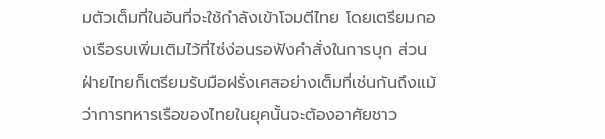มตัวเต็มที่ในอันที่จะใช้กำลังเข้าโจมตีไทย โดยเตรียมกองเรือรบเพิ่มเติมไว้ที่ไซ่ง่อนรอฟังคำสั่งในการบุก ส่วนฝ่ายไทยก็เตรียมรับมือฝรั่งเศสอย่างเต็มที่เช่นกันถึงแม้ว่าการทหารเรือของไทยในยุคนั้นจะต้องอาศัยชาว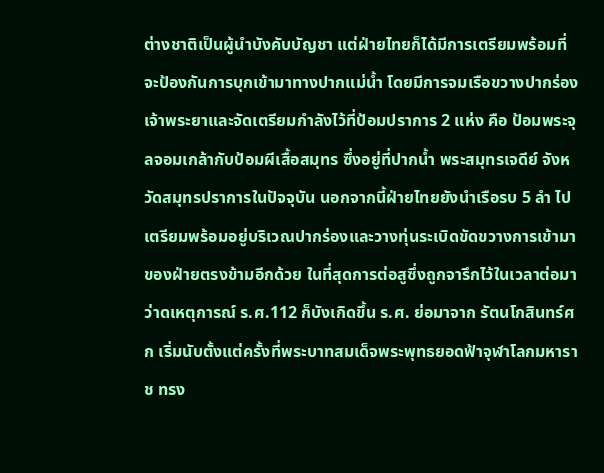ต่างชาติเป็นผู้นำบังคับบัญชา แต่ฝ่ายไทยก็ได้มีการเตรียมพร้อมที่จะป้องกันการบุกเข้ามาทางปากแม่น้ำ โดยมีการจมเรือขวางปากร่องเจ้าพระยาและจัดเตรียมกำลังไว้ที่ป้อมปราการ 2 แห่ง คือ ป้อมพระจุลจอมเกล้ากับป้อมผีเสื้อสมุทร ซึ่งอยู่ที่ปากน้ำ พระสมุทรเจดีย์ จังหวัดสมุทรปราการในปัจจุบัน นอกจากนี้ฝ่ายไทยยังนำเรือรบ 5 ลำ ไปเตรียมพร้อมอยู่บริเวณปากร่องและวางทุ่นระเบิดขัดขวางการเข้ามาของฝ่ายตรงข้ามอีกด้วย ในที่สุดการต่อสูซึ่งถูกจารึกไว้ในเวลาต่อมาว่าดเหตุการณ์ ร.ศ.112 ก็บังเกิดขึ้น ร.ศ. ย่อมาจาก รัตนโกสินทร์ศก เริ่มนับตั้งแต่ครั้งที่พระบาทสมเด็จพระพุทธยอดฟ้าจุฬาโลกมหาราช ทรง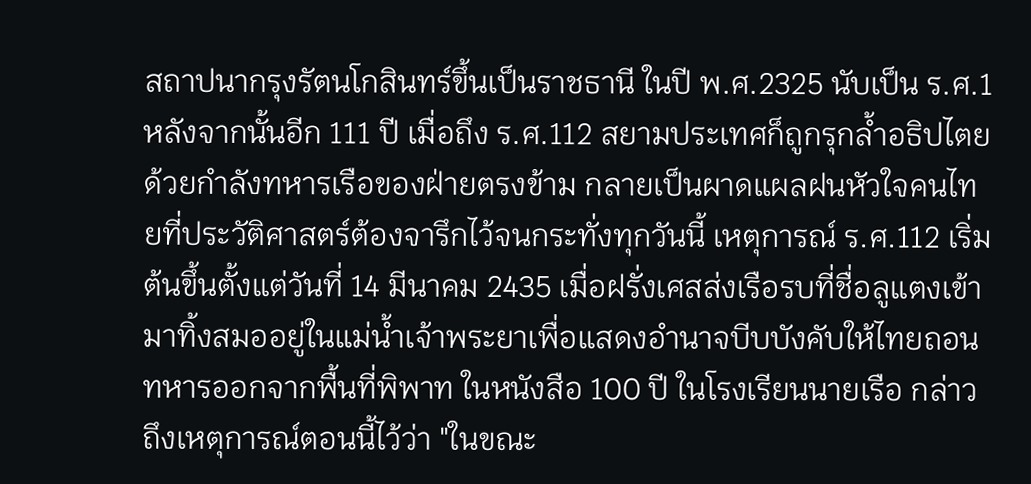สถาปนากรุงรัตนโกสินทร์ขึ้นเป็นราชธานี ในปี พ.ศ.2325 นับเป็น ร.ศ.1 หลังจากนั้นอีก 111 ปี เมื่อถึง ร.ศ.112 สยามประเทศก็ถูกรุกล้ำอธิปไตยด้วยกำลังทหารเรือของฝ่ายตรงข้าม กลายเป็นผาดแผลฝนหัวใจคนไทยที่ประวัติศาสตร์ต้องจารึกไว้จนกระทั่งทุกวันนี้ เหตุการณ์ ร.ศ.112 เริ่มต้นขึ้นตั้งแต่วันที่ 14 มีนาคม 2435 เมื่อฝรั่งเศสส่งเรือรบที่ชื่อลูแตงเข้ามาทิ้งสมออยู่ในแม่น้ำเจ้าพระยาเพื่อแสดงอำนาจบีบบังคับให้ไทยถอนทหารออกจากพื้นที่พิพาท ในหนังสือ 100 ปี ในโรงเรียนนายเรือ กล่าวถึงเหตุการณ์ตอนนี้ไว้ว่า "ในขณะ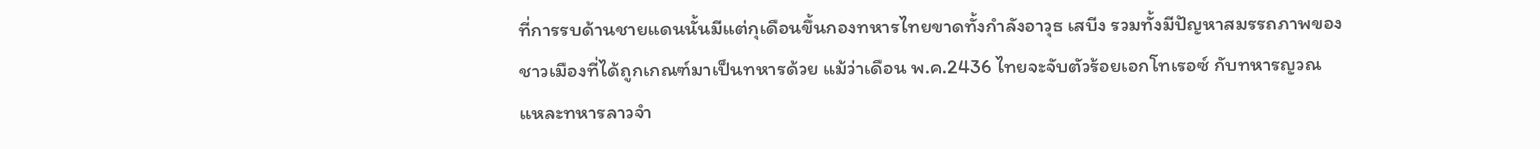ที่การรบด้านชายแดนนั้นมีแต่กุเดือนขึ้นกองทหารไทยขาดทั้งกำลังอาวุธ เสบีง รวมทั้งมีปัญหาสมรรถภาพของชาวเมืองที่ได้ถูกเกณฑ์มาเป็นทหารด้วย แม้ว่าเดือน พ.ค.2436 ไทยจะจับตัวร้อยเอกโทเรอซ์ กับทหารญวณ แหละทหารลาวจำ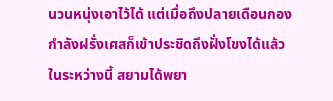นวนหนุ่งเอาไว้ได้ แต่เมื่อถึงปลายเดือนกองกำลังฝรั่งเศสก็เข้าประชิดถึงฝั่งโขงได้แล้ว ในระหว่างนี้ สยามได้พยา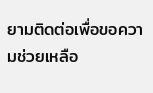ยามติดต่อเพื่อขอความช่วยเหลือ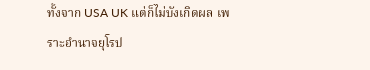ทั้งจาก USA UK แต่ก็ไม่บังเกิดผล เพราะอำนาจยุโรป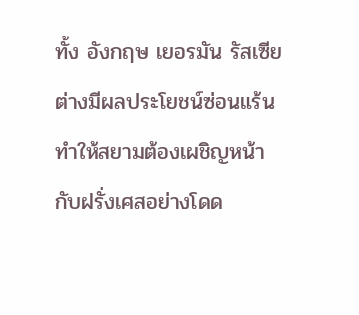ทั้ง อังกฤษ เยอรมัน รัสเซีย ต่างมีผลประโยชน์ซ่อนแร้น ทำให้สยามต้องเผชิญหน้ากับฝรั่งเศสอย่างโดด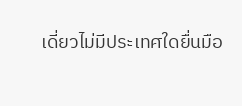เดี่ยวไม่มีประเทศใดยื่นมือ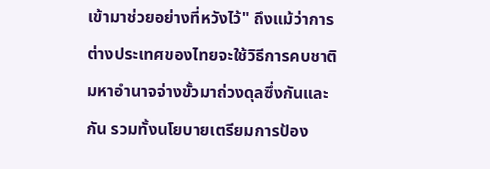เข้ามาช่วยอย่างที่หวังไว้" ถึงแม้ว่าการต่างประเทศของไทยจะใช้วิธีการคบชาติมหาอำนาจจ่างขั้วมาถ่วงดุลซึ่งกันและกัน รวมทั้งนโยบายเตรียมการป้อง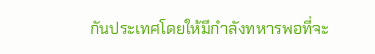กันประเทศโดยให้มีกำลังทหารพอที่จะ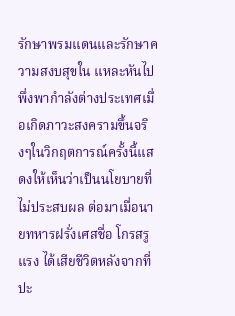รักษาพรมแดนและรักษาความสงบสุขใน แหละหันไปพึ่งพากำลังต่างประเทศเมื่อเกิดภาวะสงครามขึ้นจริงๆในวิกฤตการณ์ครั้งนี้แสดงให้เห็นว่าเป็นนโยบายที่ไม่ประสบผล ต่อมาเมื่อนายทหารฝรั่งเศสชื่อ โกรสรูแรง ได้เสียชีวิตหลังจากที่ปะ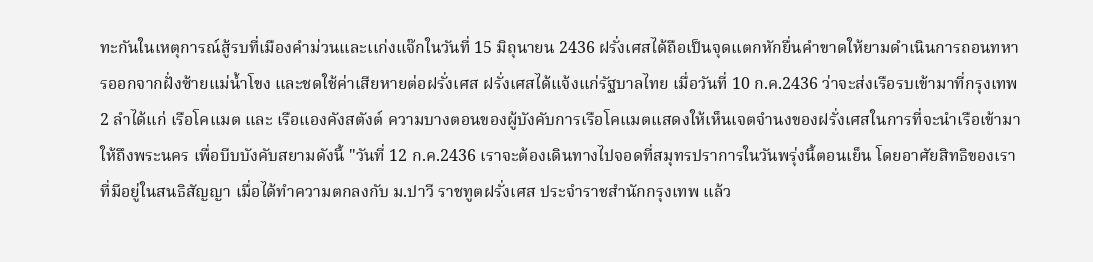ทะกันในเหตุการณ์สู้รบที่เมืองคำม่วนและเเก่งแจ๊กในวันที่ 15 มิถุนายน 2436 ฝรั่งเศสได้ถือเป็นจุดแตกหักยื่นคำขาดให้ยามดำเนินการถอนทหารออกจากฝั่งซ้ายแม่น้ำโขง และชดใช้ค่าเสียหายต่อฝรั่งเศส ฝรั่งเศสได้แจ้งแก่รัฐบาลไทย เมื่อวันที่ 10 ก.ค.2436 ว่าจะส่งเรือรบเข้ามาที่กรุงเทพ 2 ลำได้แก่ เรือโคแมต และ เรือแองคังสตังต์ ความบางตอนของผู้บังคับการเรือโคแมตแสดงให้เห็นเจตจำนงของฝรั่งเศสในการที่จะนำเรือเข้ามาให้ถึงพระนคร เพื่อบีบบังคับสยามดังนี้ "วันที่ 12 ก.ค.2436 เราจะต้องเดินทางไปจอดที่สมุทรปราการในวันพรุ่งนี้ตอนเย็น โดยอาศัยสิทธิของเราที่มีอยู่ในสนธิสัญญา เมื่อได้ทำความตกลงกับ ม.ปาวี ราชทูตฝรั่งเศส ประจำราชสำนักกรุงเทพ แล้ว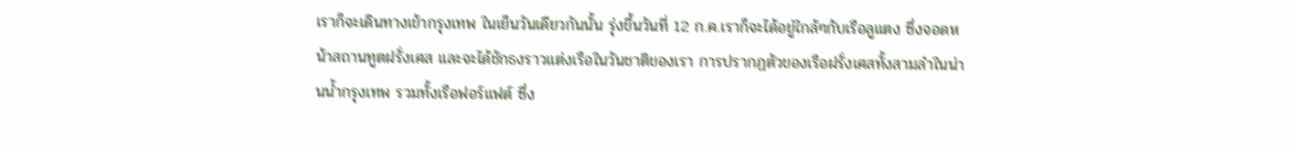เราก็จะเดินทางเข้ากรุงเทพ ในเย็นวันเดียวกันนั้น รุ่งขึ้นวันที่ 12 ก.ค.เราก็จะได้อยู่ใกล้ๆกับเรือลูแตง ซึ่งจอดหน้าสถานทูตฝรั่งเศส และจะได้ชักธงราวแต่งเรือในวันชาติของเรา การปรากฏตัวของเรือฝรั่งเศสทั้งสามลำในน่านน้ำกรุงเทพ รวมทั้งเรือฟอร์แฟต์ ซึ่ง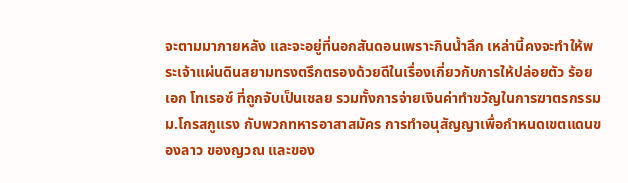จะตามมาภายหลัง และจะอยู่ที่นอกสันดอนเพราะกินน้ำลึก เหล่านี้คงจะทำให้พระเจ้าแผ่นดินสยามทรงตรึกตรองด้วยดีในเรื่องเกี่ยวกับการให้ปล่อยตัว ร้อยเอก โทเรอซ์ ที่ถูกจับเป็นเชลย รวมทั้งการจ่ายเงินค่าทำขวัญในการฆาตรกรรม ม.โกรสกูแรง กับพวกทหารอาสาสมัคร การทำอนุสัญญาเพื่อกำหนดเขตแดนของลาว ของญวณ และของ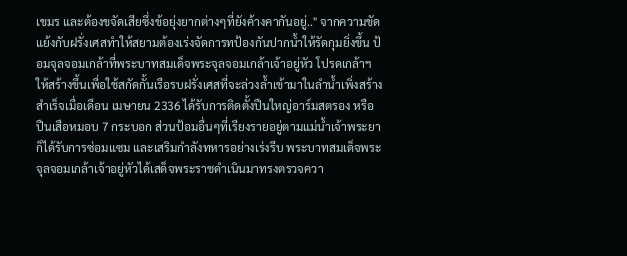เขมร และต้องขจัดเสียซึ่งข้อยุ่งยากต่างๆที่ยังค้างคากันอยู่.." จากความขัดแย้งกับฝรั่งเศสทำให้สยามต้องเร่งจัดการทป้องกันปากน้ำให้รัดกุมยิ่งขึ้น ป้อมจุลจอมเกล้าที่พระบาทสมเด็จพระจุลจอมเกล้าเจ้าอยู่หัว โปรดเกล้าฯให้สร้างขึ้นเพื่อใช้สกัดกั้นเรือรบฝรั่งเศสที่จะล่วงล้ำเข้ามาในลำน้ำเพิ่งสร้างสำเร็จเมื่อเดือน เมษายน 2336 ได้รับการติดตั้งปืนใหญ่อาร์มสตรอง หรือ ปืนเสือหมอบ 7 กระบอก ส่วนป้อมอื่นๆที่เรียงรายอยู่ตามแม่น้ำเจ้าพระยาก็ได้รับการซ่อมแซม และเสริมกำลังทหารอย่างเร่งรีบ พระบาทสมเด็จพระจุลจอมเกล้าเจ้าอยู่หัวได้เสด็จพระราชดำเนินมาทรงตรวจควา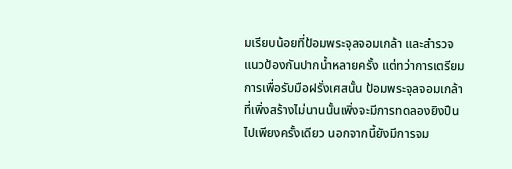มเรียบน้อยที่ป้อมพระจุลจอมเกล้า และสำรวจแนวป้องกันปากน้ำหลายครั้ง แต่ทว่าการเตรียมการเพื่อรับมือฝรั่งเศสนั้น ป้อมพระจุลจอมเกล้าที่เพิ่งสร้างไม่นานนั้นเพิ่งจะมีการทดลองยิงปืนไปเพียงครั้งเดียว นอกจากนี้ยังมีการจม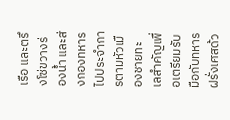เรือ และตรึงโซ่ขวางร่องน้ำ และส่งกองทหารไปประจำการตามหัวเมืองชายทะเลสำคัญเพื่อเตรียมรับมือกับทหารฝรั่งเศสด้ว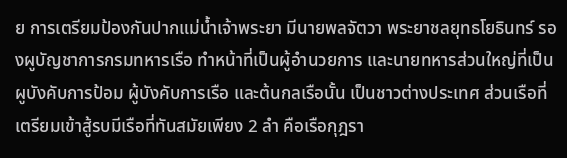ย การเตรียมป้องกันปากแม่น้ำเจ้าพระยา มีนายพลจัตวา พระยาชลยุทธโยธินทร์ รองผูบัญชาการกรมทหารเรือ ทำหน้าที่เป็นผู้อำนวยการ และนายทหารส่วนใหญ่ที่เป็นผูบังคับการป้อม ผู้บังคับการเรือ และต้นกลเรือนั้น เป็นชาวต่างประเทศ ส่วนเรือที่เตรียมเข้าสู้รบมีเรือที่ทันสมัยเพียง 2 ลำ คือเรือกุฎรา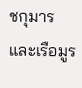ชกุมาร และเรือมูร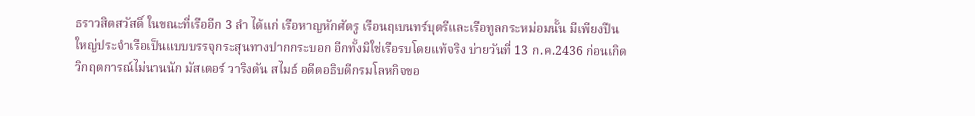ธราวสิตสวัสดิ์ ในขณะที่เรืออีก 3 ลำ ได้แก่ เรือหาญหักศัตรู เรือนฤเบนทร์บุตรีและเรือทูลกระหม่อมนั้น มีเพียงปืนใหญ่ประจำเรือเป็นแบบบรรจุกระสุนทางปากกระบอก อีกทั้งมิใช่เรือรบโดยแท้จริง บ่ายวันที่ 13 ก.ค.2436 ก่อนเกิดวิกฤตการณ์ไม่นานนัก มัสเตอร์ วาริงตัน สไมธ์ อดีตอธิบดีกรมโลหกิจขอ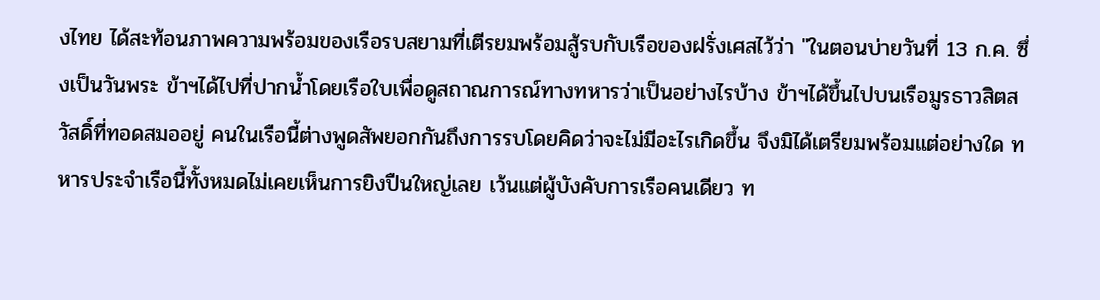งไทย ได้สะท้อนภาพความพร้อมของเรือรบสยามที่เตีรยมพร้อมสู้รบกับเรือของฝรั่งเศสไว้ว่า "ในตอนบ่ายวันที่ 13 ก.ค. ซึ่งเป็นวันพระ ข้าฯได้ไปที่ปากน้ำโดยเรือใบเพื่อดูสถาณการณ์ทางทหารว่าเป็นอย่างไรบ้าง ข้าฯได้ขึ้นไปบนเรือมูรธาวสิตสวัสดิ์ที่ทอดสมออยู่ คนในเรือนี้ต่างพูดสัพยอกกันถึงการรบโดยคิดว่าจะไม่มีอะไรเกิดขึ้น จึงมิได้เตรียมพร้อมแต่อย่างใด ทหารประจำเรือนี้ทั้งหมดไม่เคยเห็นการยิงปืนใหญ่เลย เว้นแต่ผู้บังคับการเรือคนเดียว ท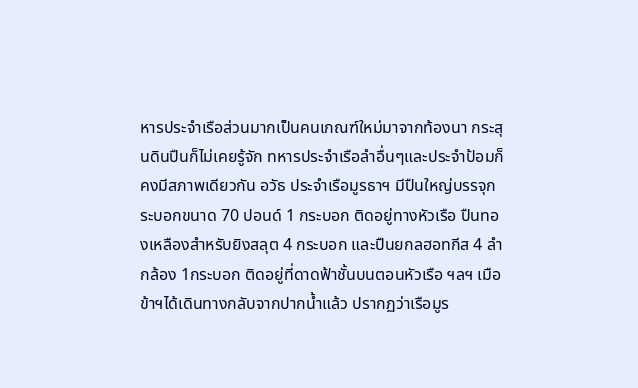หารประจำเรือส่วนมากเป็นคนเกณฑ์ใหม่มาจากท้องนา กระสุนดินปืนก็ไม่เคยรู้จัก ทหารประจำเรือลำอื่นๆและประจำป้อมก็คงมีสภาพเดียวกัน อวัธ ประจำเรือมูรธาฯ มีปืนใหญ่บรรจุกระบอกขนาด 70 ปอนด์ 1 กระบอก ติดอยู่ทางหัวเรือ ปืนทองเหลืองสำหรับยิงสลุต 4 กระบอก และปืนยกลฮอทกีส 4 ลำกล้อง 1กระบอก ติดอยู่ที่ดาดฟ้าชั้นบนตอนหัวเรือ ฯลฯ เมือข้าฯได้เดินทางกลับจากปากน้ำแล้ว ปรากฏว่าเรือมูร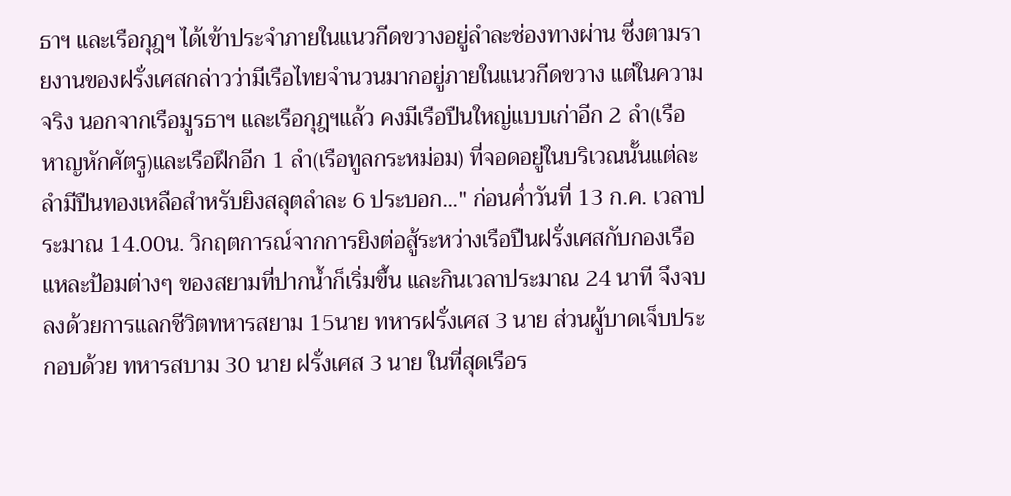ธาฯ และเรือกุฎฯ ได้เข้าประจำภายในแนวกีดขวางอยู่ลำละช่องทางผ่าน ซึ่งตามรายงานของฝรั่งเศสกล่าวว่ามีเรือไทยจำนวนมากอยู่ภายในแนวกีดขวาง แต่ในความจริง นอกจากเรือมูรธาฯ และเรือกุฎฯแล้ว คงมีเรือปืนใหญ่แบบเก่าอีก 2 ลำ(เรือหาญหักศัตรู)และเรือฝึกอีก 1 ลำ(เรือทูลกระหม่อม) ที่จอดอยู่ในบริเวณนั้นแต่ละลำมีปืนทองเหลือสำหรับยิงสลุตลำละ 6 ประบอก..." ก่อนค่ำวันที่ 13 ก.ค. เวลาประมาณ 14.00น. วิกฤตการณ์จากการยิงต่อสู้ระหว่างเรือปืนฝรั่งเศสกับกองเรือแหละป้อมต่างๆ ของสยามที่ปากน้ำก็เริ่มขึ้น และกินเวลาประมาณ 24 นาที จึงจบลงด้วยการแลกชีวิตทหารสยาม 15นาย ทหารฝรั่งเศส 3 นาย ส่วนผู้บาดเจ็บประกอบด้วย ทหารสบาม 30 นาย ฝรั่งเศส 3 นาย ในที่สุดเรือร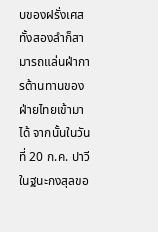บของฝรั่งเศสทั้งสองลำก็สามารถแล่นฝ่าการต้านทานของฝ่ายไทยเข้ามาได้ จากนั้นในวันที่ 20 ก.ค. ปาวีในฐนะกงสุลขอ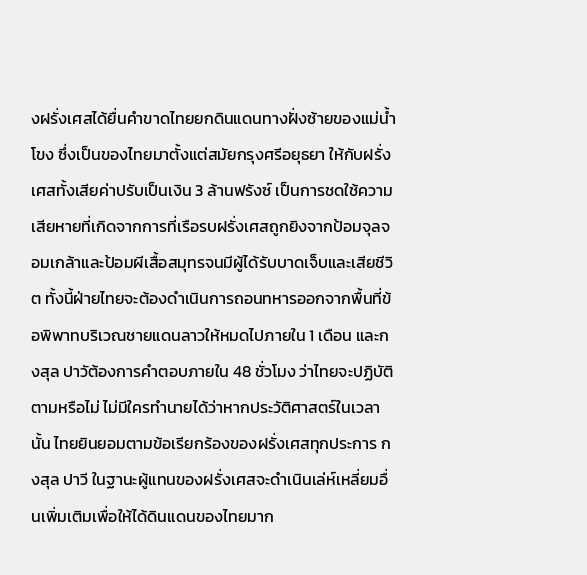งฝรั่งเศสได้ยื่นคำขาดไทยยกดินแดนทางฝั่งซ้ายของแม่น้ำโขง ซึ่งเป็นของไทยมาตั้งแต่สมัยกรุงศรีอยุธยา ให้กับฝรั่งเศสทั้งเสียค่าปรับเป็นเงิน 3 ล้านฟรังซ์ เป็นการชดใช้ความเสียหายที่เกิดจากการที่เรือรบฝรั่งเศสถูกยิงจากป้อมจุลจอมเกล้าและป้อมผีเสื้อสมุทรจนมีผู้ได้รับบาดเจ็บและเสียชีวิต ทั้งนี้ฝ่ายไทยจะต้องดำเนินการถอนทหารออกจากพื้นที่ข้อพิพาทบริเวณชายแดนลาวให้หมดไปภายใน 1 เดือน และกงสุล ปาวัต้องการคำตอบภายใน 48 ชั่วโมง ว่าไทยจะปฏิบัติตามหรือไม่ ไม่มีใครทำนายได้ว่าหากประวัติศาสตร์ในเวลานั้น ไทยยินยอมตามข้อเรียกร้องของฝรั่งเศสทุกประการ กงสุล ปาวี ในฐานะผู้แทนของฝรั่งเศสจะดำเนินเล่ห์เหลี่ยมอื่นเพิ่มเติมเพื่อให้ได้ดินแดนของไทยมาก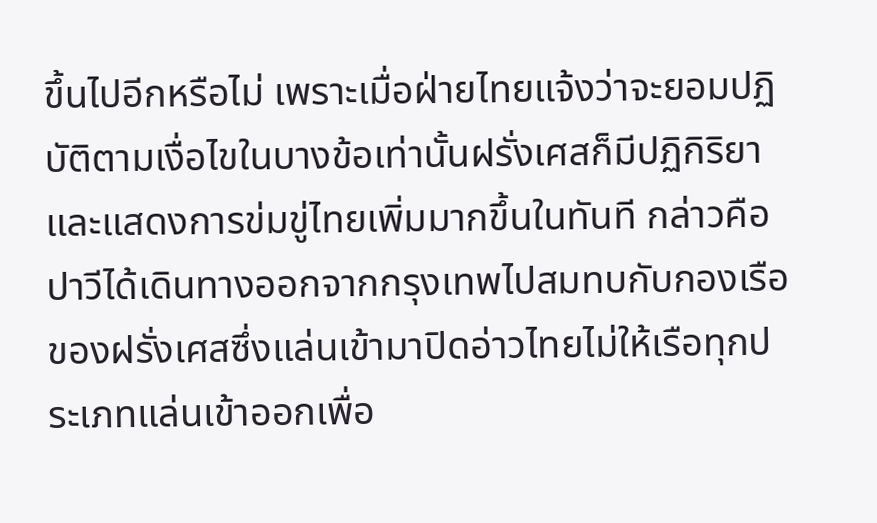ขึ้นไปอีกหรือไม่ เพราะเมื่อฝ่ายไทยแจ้งว่าจะยอมปฏิบัติตามเงื่อไขในบางข้อเท่านั้นฝรั่งเศสก็มีปฏิกิริยาและแสดงการข่มขู่ไทยเพิ่มมากขึ้นในทันที กล่าวคือ ปาวีได้เดินทางออกจากกรุงเทพไปสมทบกับกองเรือของฝรั่งเศสซึ่งแล่นเข้ามาปิดอ่าวไทยไม่ให้เรือทุกประเภทแล่นเข้าออกเพื่อ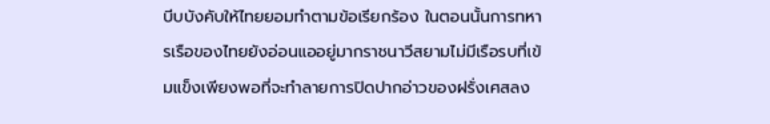บีบบังคับให้ไทยยอมทำตามข้อเรียกร้อง ในตอนนั้นการทหารเรือของไทยยังอ่อนแออยู่มากราชนาวีสยามไม่มีเรือรบที่เข้มแข็งเพียงพอที่จะทำลายการปิดปากอ่าวของฝรั่งเศสลง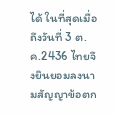ได้ ในที่สุดเมื่อถึงวันที่ 3 ต.ค.2436 ไทยจึงยินยอมลงนามสัญญาข้อตก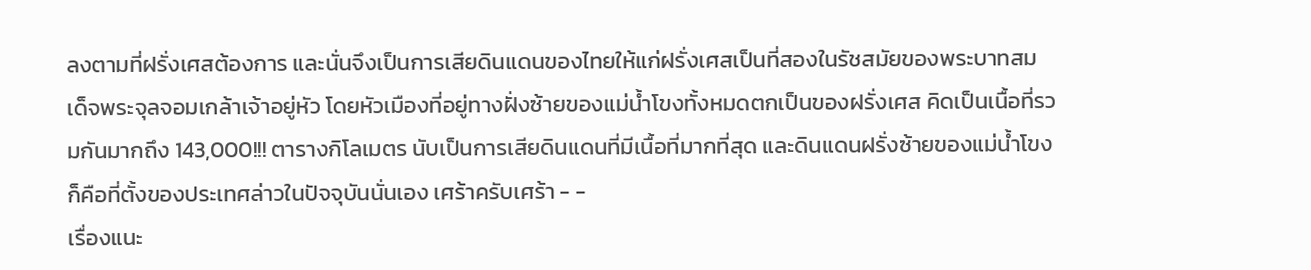ลงตามที่ฝรั่งเศสต้องการ และนั่นจึงเป็นการเสียดินแดนของไทยให้แก่ฝรั่งเศสเป็นที่สองในรัชสมัยของพระบาทสมเด็จพระจุลจอมเกล้าเจ้าอยู่หัว โดยหัวเมืองที่อยู่ทางฝั่งซ้ายของแม่น้ำโขงทั้งหมดตกเป็นของฝรั่งเศส คิดเป็นเนื้อที่รวมกันมากถึง 143,000!!! ตารางกิโลเมตร นับเป็นการเสียดินแดนที่มีเนื้อที่มากที่สุด และดินแดนฝรั่งซ้ายของแม่น้ำโขงก็คือที่ตั้งของประเทศล่าวในปัจจุบันนั่นเอง เศร้าครับเศร้า - -
เรื่องแนะ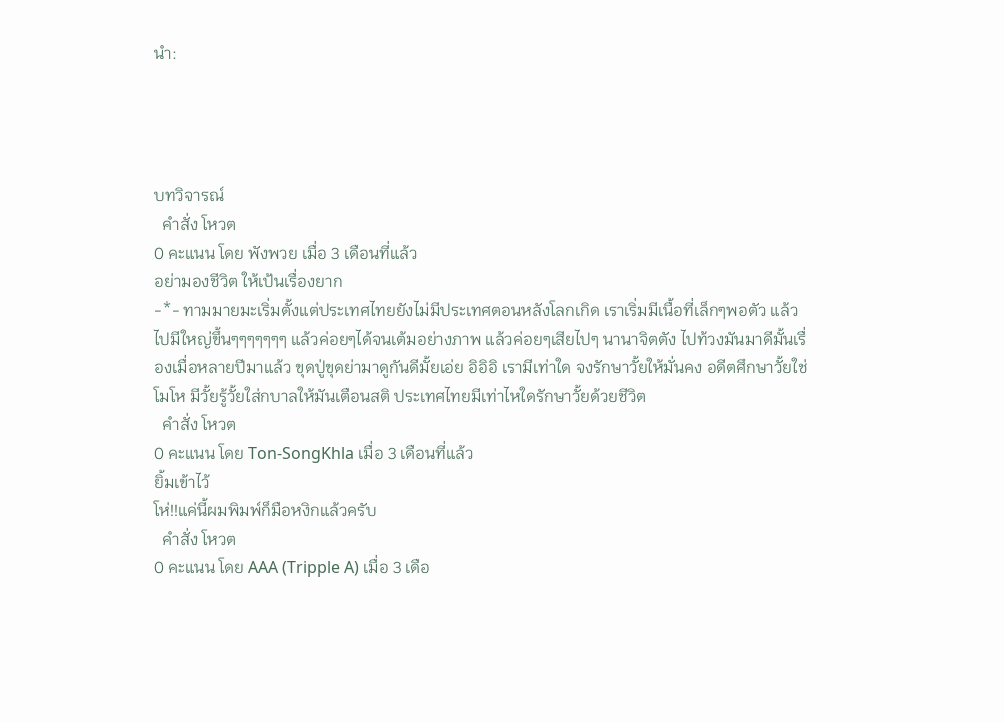นำ:




บทวิจารณ์
  คำสั่ง โหวต
0 คะแนน โดย พังพวย เมื่อ 3 เดือนที่แล้ว
อย่ามองชีวิต ให้เป้นเรื่องยาก
-*- ทามมายมะเริ่มตั้งแต่ประเทศไทยยังไม่มีประเทศตอนหลังโลกเกิด เราเริ่มมีเนื้อที่เล็กๆพอตัว แล้วไปมีใหญ่ขึ้นๆๆๆๆๆๆๆ แล้วค่อยๆได้จนเต้มอย่างภาพ แล้วค่อยๆเสียไปๆ นานาจิตตัง ไปท้วงมันมาดีมั้นเรื่องเมื่อหลายปีมาแล้ว ขุดปู่ขุดย่ามาดูกันดีมั้ยเอ่ย อิอิอิ เรามีเท่าใด จงรักษาวั้ยให้มั่นคง อดีตศึกษาวั้ยใช่โมโห มีวั้ยรู้วั้ยใส่กบาลให้มันเตือนสติ ประเทศไทยมีเท่าไหใดรักษาวั้ยด้วยชีวิต
  คำสั่ง โหวต
0 คะแนน โดย Ton-SongKhla เมื่อ 3 เดือนที่แล้ว
ยิ้มเข้าไว้
โห่!!แค่นี้ผมพิมพ์ก็มือหงิกแล้วครับ
  คำสั่ง โหวต
0 คะแนน โดย AAA (Tripple A) เมื่อ 3 เดือ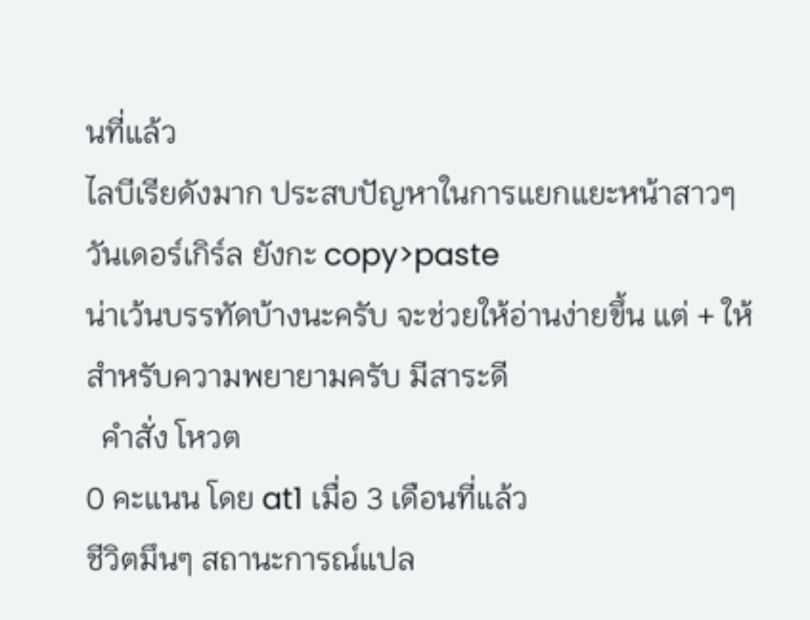นที่แล้ว
ไลบีเรียดังมาก ประสบปัญหาในการแยกแยะหน้าสาวๆ วันเดอร์เกิร์ล ยังกะ copy>paste
น่าเว้นบรรทัดบ้างนะครับ จะช่วยให้อ่านง่ายขึ้น แต่ + ให้สำหรับความพยายามครับ มีสาระดี
  คำสั่ง โหวต
0 คะแนน โดย at1 เมื่อ 3 เดือนที่แล้ว
ชีวิตมึนๆ สถานะการณ์แปล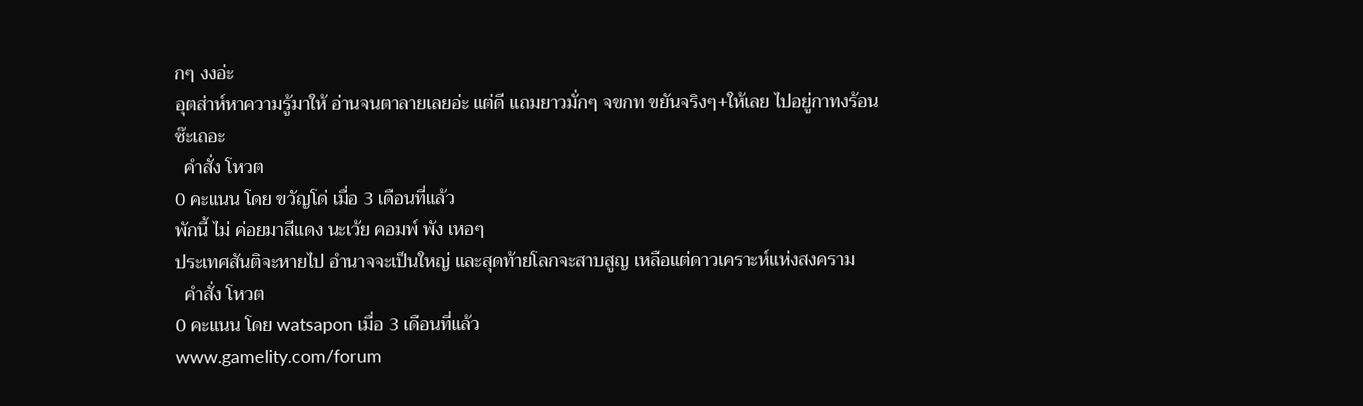กๆ งงอ่ะ
อุตส่าห์หาความรู้มาให้ อ่านจนตาลายเลยอ่ะ แต่ดี แถมยาวมั่กๆ จขกท ขยันจริงๆ+ให้เลย ไปอยู่กาทงร้อนซ๊ะเถอะ
  คำสั่ง โหวต
0 คะแนน โดย ขวัญโด่ เมื่อ 3 เดือนที่แล้ว
พักนี้ ไม่ ค่อยมาสีแดง นะเว้ย คอมพ์ พัง เหอๆ
ประเทศสันติจะหายไป อำนาจจะเป็นใหญ่ และสุดท้ายโลกจะสาบสูญ เหลือแต่ดาวเคราะห์แห่งสงคราม
  คำสั่ง โหวต
0 คะแนน โดย watsapon เมื่อ 3 เดือนที่แล้ว
www.gamelity.com/forum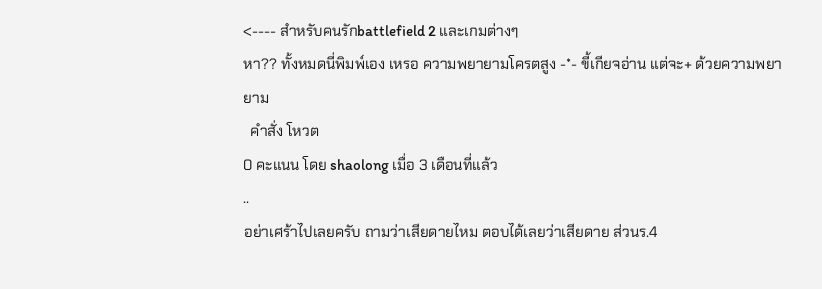<---- สำหรับคนรักbattlefield 2 และเกมต่างๆ
หา?? ทั้งหมดนี่พิมพ์เอง เหรอ ความพยายามโครตสูง -*- ขี้เกียจอ่าน แต่จะ+ ด้วยความพยายาม
  คำสั่ง โหวต
0 คะแนน โดย shaolong เมื่อ 3 เดือนที่แล้ว
..
อย่าเศร้าไปเลยครับ ถามว่าเสียดายไหม ตอบได้เลยว่าเสียดาย ส่วนร.4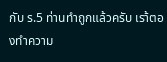กับ ร.5 ท่านทำถูกแล้วครับ เรา้ตองทำความ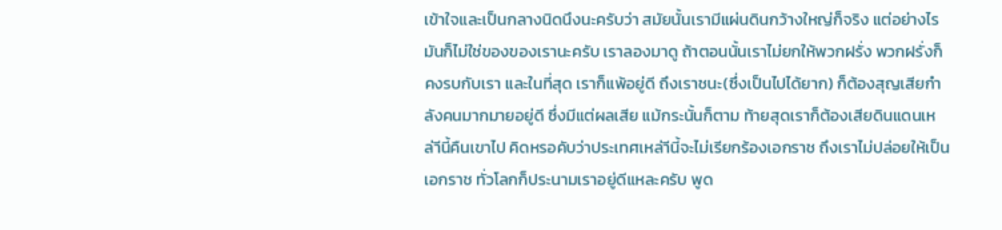เข้าใจและเป็นกลางนิดนึงนะครับว่า สมัยนั้นเรามีแผ่นดินกว้างใหญ่ก็จริง แต่อย่างไรมันก็ไม่ใช่ของของเรานะครับ เราลองมาดู ถ้าตอนนั้นเราไม่ยกให้พวกฝรั่ง พวกฝรั่งก็คงรบกับเรา และในที่สุด เราก็แพ้อยู่ดี ถึงเราชนะ(ซึ่งเป็นไปได้ยาก) ก็ต้องสุญเสียกำลังคนมากมายอยู่ดี ซึ่งมีแต่ผลเสีย แม้กระนั้นก็ตาม ท้ายสุดเราก็ต้องเสียดินแดนเหล่าีนี้คืนเขาไป คิดหรอคับว่าประเทศเหล่าีนี้จะไม่เรียกร้องเอกราช ถึงเราไม่ปล่อยให้เป็นเอกราช ทั่วโลกก็ประนามเราอยู่ดีแหละครับ พูด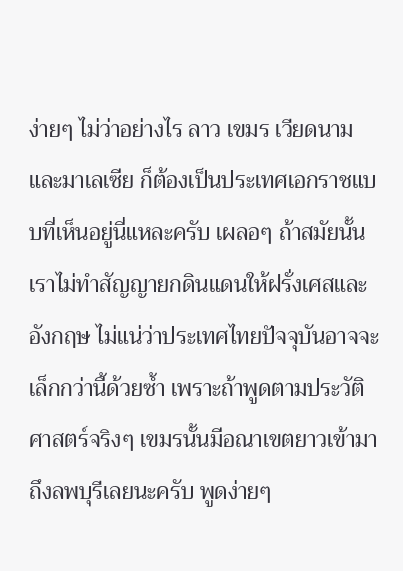ง่ายๆ ไม่ว่าอย่างไร ลาว เขมร เวียดนาม และมาเลเซีย ก็ต้องเป็นประเทศเอกราชแบบที่เห็นอยู่นี่แหละครับ เผลอๆ ถ้าสมัยนั้นเราไม่ทำสัญญายกดินแดนให้ฝรั่งเศสและอังกฤษ ไม่แน่ว่าประเทศไทยปัจจุบันอาจจะเล็กกว่านี้ด้วยซ้ำ เพราะถ้าพูดตามประวัติศาสตร์จริงๆ เขมรนั้นมีอณาเขตยาวเข้ามาถึงลพบุรีเลยนะครับ พูดง่ายๆ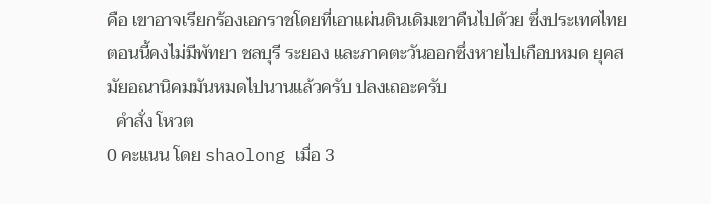คือ เขาอาจเรียกร้องเอกราชโดยที่เอาแผ่นดินเดิมเขาคืนไปด้วย ซึ่งประเทศไทยตอนนี้คงไม่มีพัทยา ชลบุรี ระยอง และภาคตะวันออกซึ่งหายไปเกือบหมด ยุคสมัยอณานิคมมันหมดไปนานแล้วครับ ปลงเถอะครับ
  คำสั่ง โหวต
0 คะแนน โดย shaolong เมื่อ 3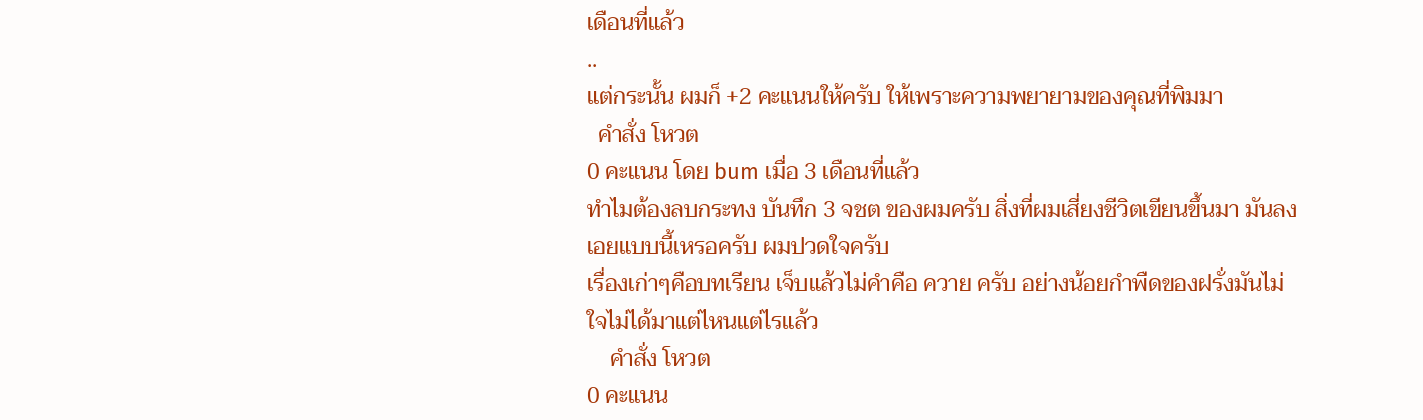เดือนที่แล้ว
..
แต่กระนั้น ผมก็ +2 คะแนนให้ครับ ให้เพราะความพยายามของคุณที่พิมมา
  คำสั่ง โหวต
0 คะแนน โดย bum เมื่อ 3 เดือนที่แล้ว
ทำไมต้องลบกระทง บันทึก 3 จชต ของผมครับ สิ่งที่ผมเสี่ยงชีวิตเขียนขึ้นมา มันลงเอยแบบนี้เหรอครับ ผมปวดใจครับ
เรื่องเก่าๆคือบทเรียน เจ็บแล้วไม่คำคือ ควาย ครับ อย่างน้อยกำพืดของฝรั่งมันไม่ใจไม่ได้มาแต่ไหนแต่ไรแล้ว
    คำสั่ง โหวต
0 คะแนน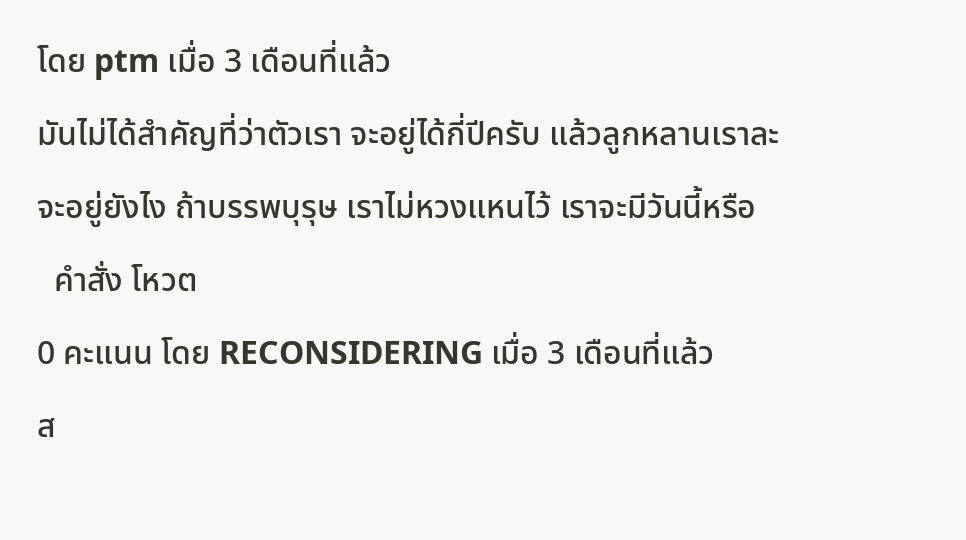โดย ptm เมื่อ 3 เดือนที่แล้ว
มันไม่ได้สำคัญที่ว่าตัวเรา จะอยู่ได้กี่ปีครับ แล้วลูกหลานเราละ จะอยู่ยังไง ถ้าบรรพบุรุษ เราไม่หวงแหนไว้ เราจะมีวันนี้หรือ
  คำสั่ง โหวต
0 คะแนน โดย RECONSIDERING เมื่อ 3 เดือนที่แล้ว
ส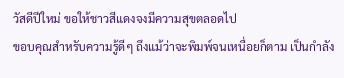วัสดีปีใหม่ ขอให้ชาวสีแดงจงมีความสุขตลอดไป
ขอบคุณสำหรับความรู้ดีๆ ถึงแม้ว่าจะพิมพ์จนเหนื่อยก็ตาม เป็นกำลัง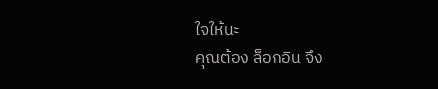ใจให้นะ
คุณต้อง ล็อกอิน จึง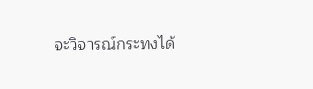จะวิจารณ์กระทงได้